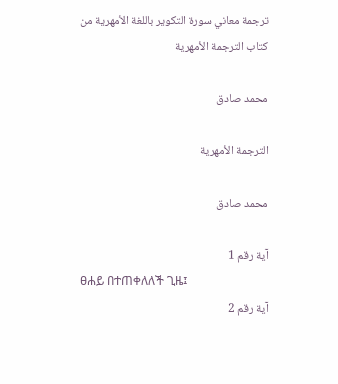ترجمة معاني سورة التكوير باللغة الأمهرية من كتاب الترجمة الأمهرية

محمد صادق

الترجمة الأمهرية

محمد صادق

آية رقم 1
ፀሐይ በተጠቀለለች ጊዜ፤
آية رقم 2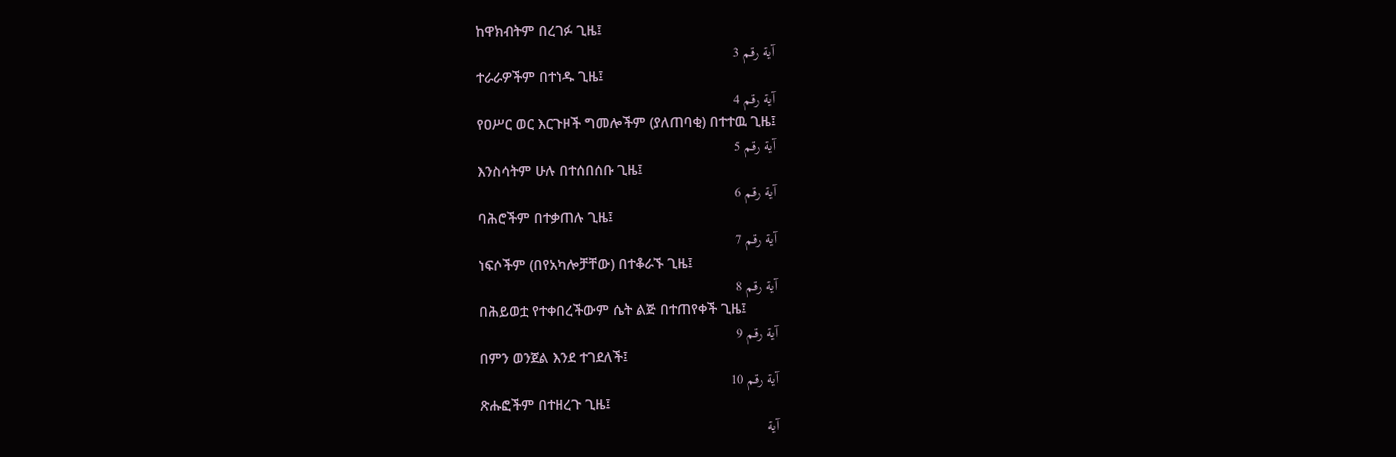ከዋክብትም በረገፉ ጊዜ፤
آية رقم 3
ተራራዎችም በተነዱ ጊዜ፤
آية رقم 4
የዐሥር ወር እርጉዞች ግመሎችም (ያለጠባቂ) በተተዉ ጊዜ፤
آية رقم 5
እንስሳትም ሁሉ በተሰበሰቡ ጊዜ፤
آية رقم 6
ባሕሮችም በተቃጠሉ ጊዜ፤
آية رقم 7
ነፍሶችም (በየአካሎቻቸው) በተቆራኙ ጊዜ፤
آية رقم 8
በሕይወቷ የተቀበረችውም ሴት ልጅ በተጠየቀች ጊዜ፤
آية رقم 9
በምን ወንጀል እንደ ተገደለች፤
آية رقم 10
ጽሑፎችም በተዘረጉ ጊዜ፤
آية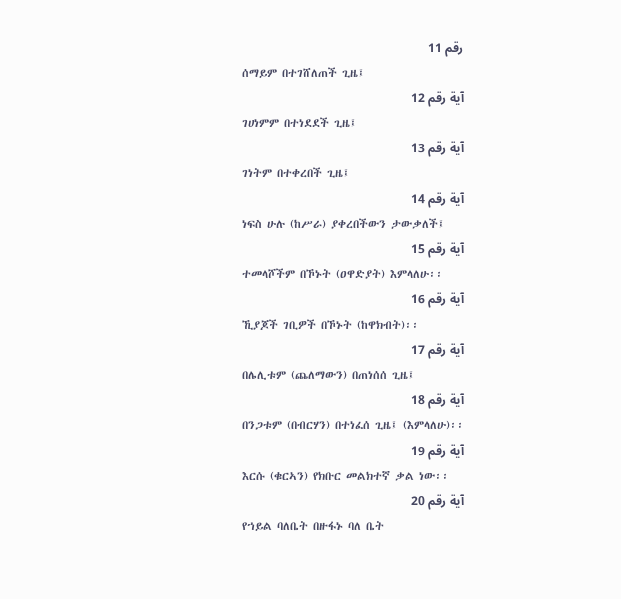رقم 11
ሰማይም በተገሸለጠች ጊዜ፤
آية رقم 12
ገሀነምም በተነደደች ጊዜ፤
آية رقم 13
ገነትም በተቀረበች ጊዜ፤
آية رقم 14
ነፍስ ሁሉ (ከሥራ) ያቀረበችውን ታውቃለች፤
آية رقم 15
ተመላሾችም በኾኑት (ዐዋድያት) እምላለሁ፡፡
آية رقم 16
ኺያጆች ገቢዎች በኾኑት (ከዋክብት)፡፡
آية رقم 17
በሌሊቱም (ጨለማውን) በጠነሰሰ ጊዜ፤
آية رقم 18
በንጋቱም (በብርሃን) በተነፈሰ ጊዜ፤ (እምላለሁ)፡፡
آية رقم 19
እርሱ (ቁርኣን) የክቡር መልክተኛ ቃል ነው፡፡
آية رقم 20
የኀይል ባለቤት በዙፋኑ ባለ ቤት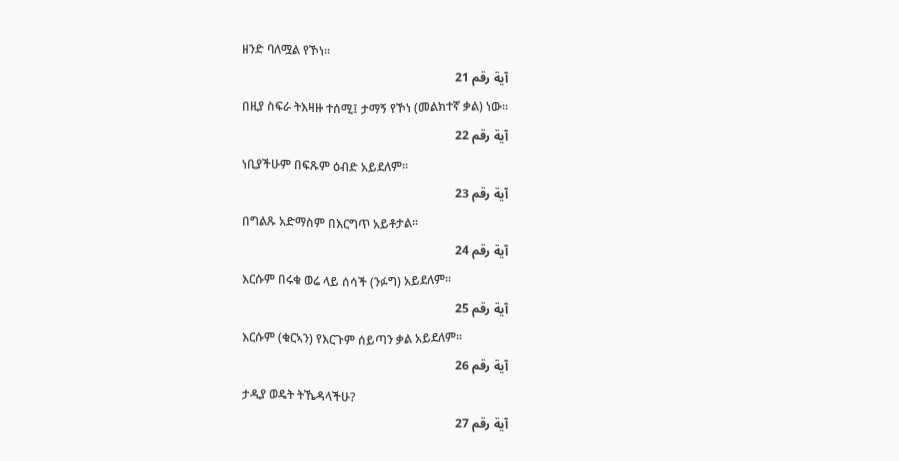ዘንድ ባለሟል የኾነ፡፡
آية رقم 21
በዚያ ስፍራ ትእዛዙ ተሰሚ፤ ታማኝ የኾነ (መልክተኛ ቃል) ነው፡፡
آية رقم 22
ነቢያችሁም በፍጹም ዕብድ አይደለም፡፡
آية رقم 23
በግልጹ አድማስም በእርግጥ አይቶታል፡፡
آية رقم 24
እርሱም በሩቁ ወሬ ላይ ሰሳች (ንፉግ) አይደለም፡፡
آية رقم 25
እርሱም (ቁርኣን) የእርጉም ሰይጣን ቃል አይደለም፡፡
آية رقم 26
ታዲያ ወዴት ትኼዳላችሁ?
آية رقم 27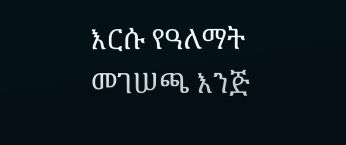እርሱ የዓለማት መገሠጫ እንጅ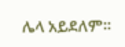ሌላ አይደለም፡፡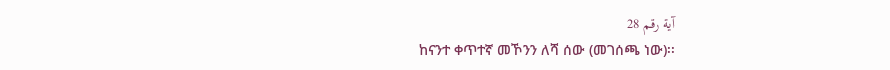آية رقم 28
ከናንተ ቀጥተኛ መኾንን ለሻ ሰው (መገሰጫ ነው)፡፡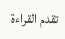تقدم القراءة